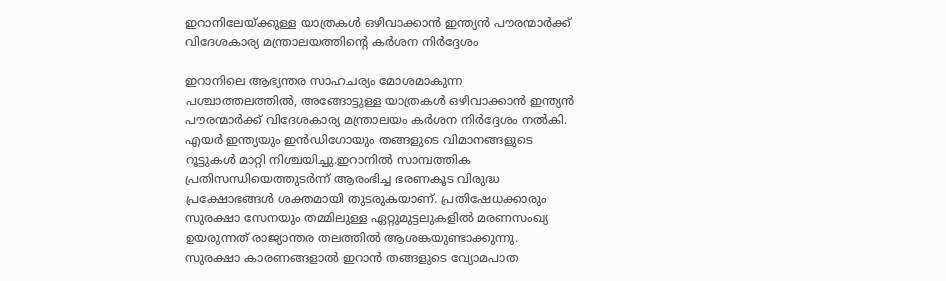ഇറാനിലേയ്ക്കുള്ള യാത്രകള്‍ ഒഴിവാക്കാന്‍ ഇന്ത്യന്‍ പൗരന്മാര്‍ക്ക് വിദേശകാര്യ മന്ത്രാലയത്തിന്റെ കര്‍ശന നിര്‍ദ്ദേശം

ഇറാനിലെ ആഭ്യന്തര സാഹചര്യം മോശമാകുന്ന പശ്ചാത്തലത്തില്‍, അങ്ങോട്ടുള്ള യാത്രകള്‍ ഒഴിവാക്കാന്‍ ഇന്ത്യന്‍ പൗരന്മാര്‍ക്ക് വിദേശകാര്യ മന്ത്രാലയം കര്‍ശന നിര്‍ദ്ദേശം നല്‍കി. എയര്‍ ഇന്ത്യയും ഇന്‍ഡിഗോയും തങ്ങളുടെ വിമാനങ്ങളുടെ റൂട്ടുകള്‍ മാറ്റി നിശ്ചയിച്ചു.ഇറാനില്‍ സാമ്പത്തിക പ്രതിസന്ധിയെത്തുടര്‍ന്ന് ആരംഭിച്ച ഭരണകൂട വിരുദ്ധ പ്രക്ഷോഭങ്ങള്‍ ശക്തമായി തുടരുകയാണ്. പ്രതിഷേധക്കാരും സുരക്ഷാ സേനയും തമ്മിലുള്ള ഏറ്റുമുട്ടലുകളില്‍ മരണസംഖ്യ ഉയരുന്നത് രാജ്യാന്തര തലത്തില്‍ ആശങ്കയുണ്ടാക്കുന്നു. സുരക്ഷാ കാരണങ്ങളാല്‍ ഇറാന്‍ തങ്ങളുടെ വ്യോമപാത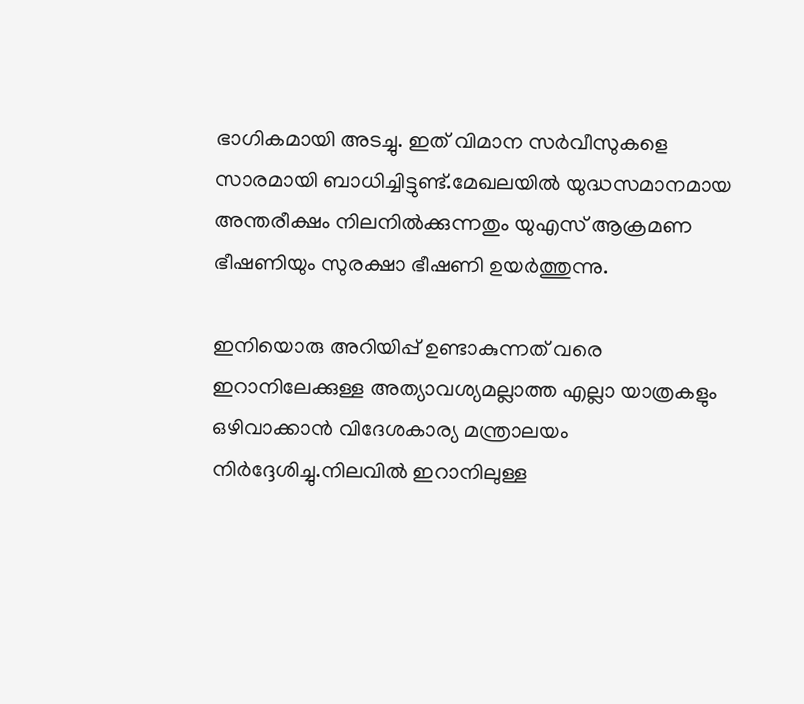ഭാഗികമായി അടച്ചു. ഇത് വിമാന സര്‍വീസുകളെ സാരമായി ബാധിച്ചിട്ടുണ്ട്.മേഖലയില്‍ യുദ്ധസമാനമായ അന്തരീക്ഷം നിലനില്‍ക്കുന്നതും യുഎസ് ആക്രമണ ഭീഷണിയും സുരക്ഷാ ഭീഷണി ഉയര്‍ത്തുന്നു.

ഇനിയൊരു അറിയിപ്പ് ഉണ്ടാകുന്നത് വരെ ഇറാനിലേക്കുള്ള അത്യാവശ്യമല്ലാത്ത എല്ലാ യാത്രകളും ഒഴിവാക്കാന്‍ വിദേശകാര്യ മന്ത്രാലയം നിര്‍ദ്ദേശിച്ചു.നിലവില്‍ ഇറാനിലുള്ള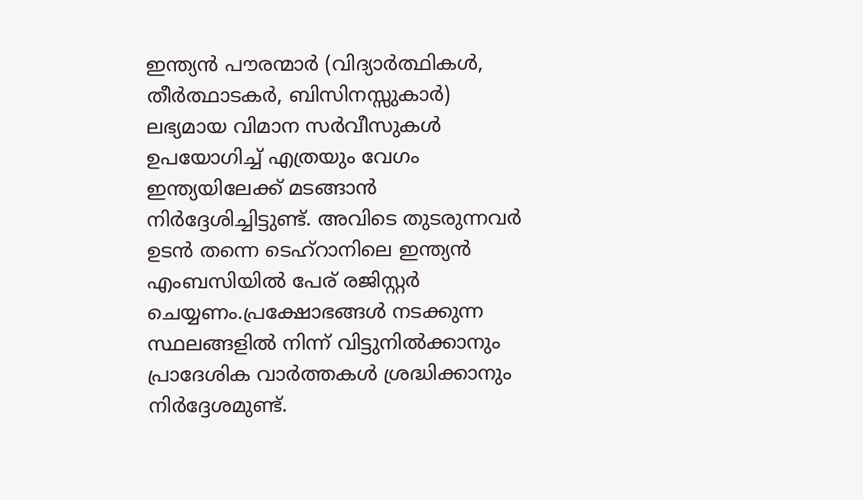ഇന്ത്യന്‍ പൗരന്മാര്‍ (വിദ്യാര്‍ത്ഥികള്‍, തീര്‍ത്ഥാടകര്‍, ബിസിനസ്സുകാര്‍) ലഭ്യമായ വിമാന സര്‍വീസുകള്‍ ഉപയോഗിച്ച് എത്രയും വേഗം ഇന്ത്യയിലേക്ക് മടങ്ങാന്‍ നിര്‍ദ്ദേശിച്ചിട്ടുണ്ട്. അവിടെ തുടരുന്നവര്‍ ഉടന്‍ തന്നെ ടെഹ്‌റാനിലെ ഇന്ത്യന്‍ എംബസിയില്‍ പേര് രജിസ്റ്റര്‍ ചെയ്യണം.പ്രക്ഷോഭങ്ങള്‍ നടക്കുന്ന സ്ഥലങ്ങളില്‍ നിന്ന് വിട്ടുനില്‍ക്കാനും പ്രാദേശിക വാര്‍ത്തകള്‍ ശ്രദ്ധിക്കാനും നിര്‍ദ്ദേശമുണ്ട്.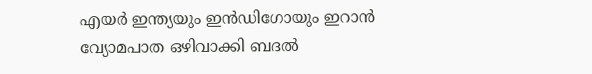എയര്‍ ഇന്ത്യയും ഇന്‍ഡിഗോയും ഇറാന്‍ വ്യോമപാത ഒഴിവാക്കി ബദല്‍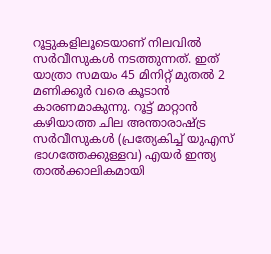റൂട്ടുകളിലൂടെയാണ് നിലവില്‍ സര്‍വീസുകള്‍ നടത്തുന്നത്. ഇത് യാത്രാ സമയം 45 മിനിറ്റ് മുതല്‍ 2 മണിക്കൂര്‍ വരെ കൂടാന്‍ കാരണമാകുന്നു. റൂട്ട് മാറ്റാന്‍ കഴിയാത്ത ചില അന്താരാഷ്ട്ര സര്‍വീസുകള്‍ (പ്രത്യേകിച്ച് യുഎസ് ഭാഗത്തേക്കുള്ളവ) എയര്‍ ഇന്ത്യ താല്‍ക്കാലികമായി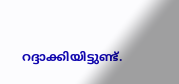റദ്ദാക്കിയിട്ടുണ്ട്.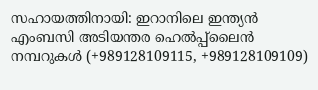സഹായത്തിനായി: ഇറാനിലെ ഇന്ത്യന്‍ എംബസി അടിയന്തര ഹെല്‍പ്പ്ലൈന്‍ നമ്പറുകള്‍ (+989128109115, +989128109109)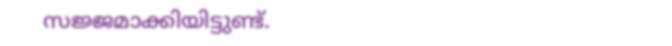സജ്ജമാക്കിയിട്ടുണ്ട്.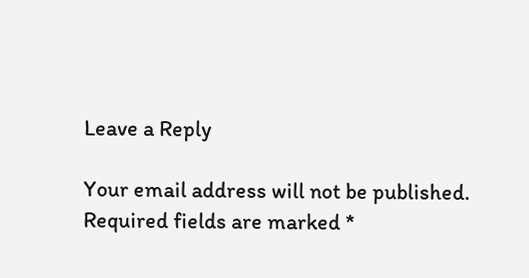Leave a Reply

Your email address will not be published. Required fields are marked *